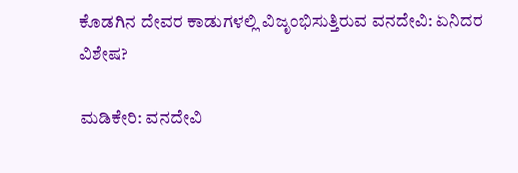ಕೊಡಗಿನ ದೇವರ ಕಾಡುಗಳಲ್ಲಿ ವಿಜೃಂಭಿಸುತ್ತಿರುವ ವನದೇವಿ: ಏನಿದರ ವಿಶೇಷ?

ಮಡಿಕೇರಿ: ವನದೇವಿ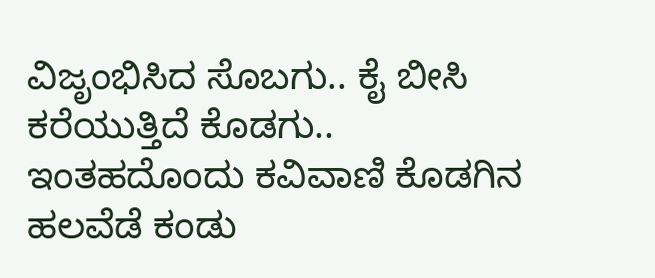ವಿಜೃಂಭಿಸಿದ ಸೊಬಗು.. ಕೈ ಬೀಸಿ ಕರೆಯುತ್ತಿದೆ ಕೊಡಗು.. ಇಂತಹದೊಂದು ಕವಿವಾಣಿ ಕೊಡಗಿನ ಹಲವೆಡೆ ಕಂಡು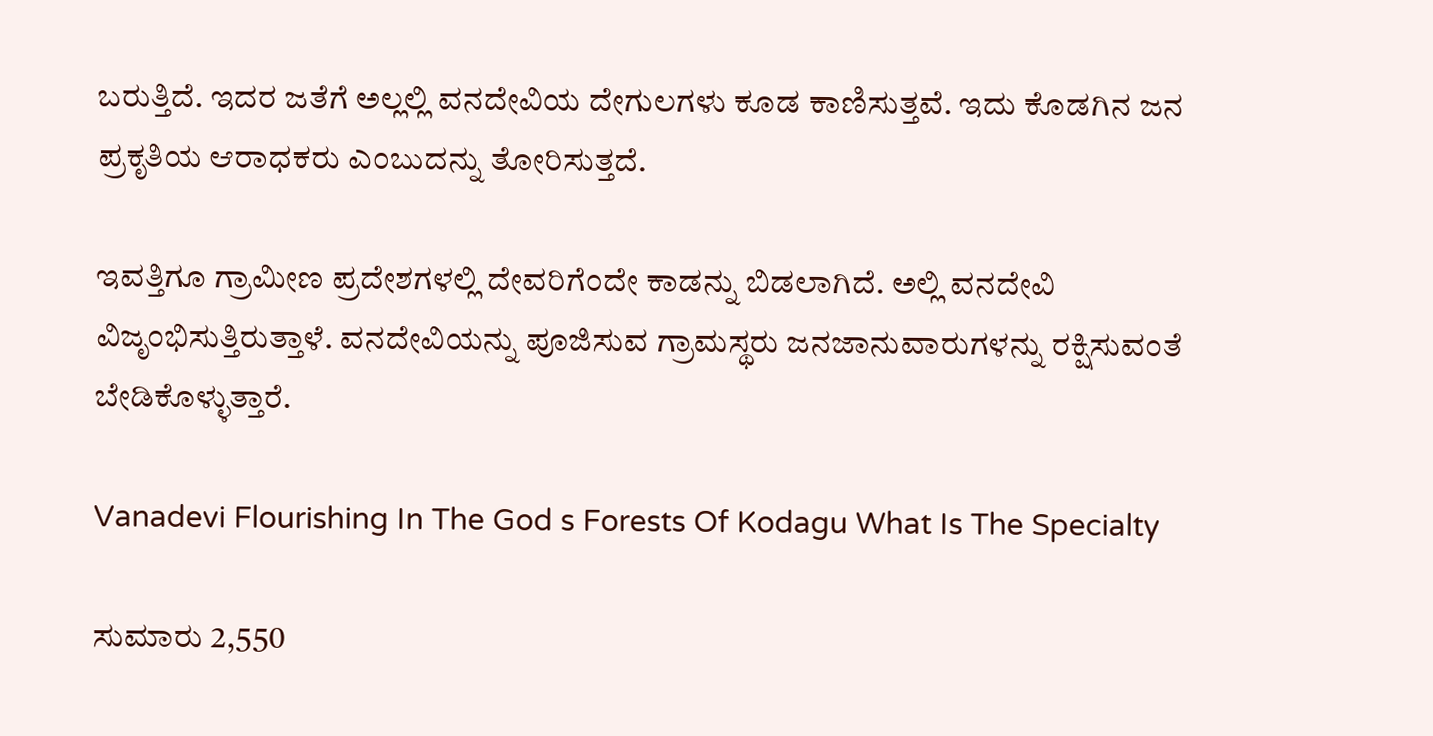ಬರುತ್ತಿದೆ. ಇದರ ಜತೆಗೆ ಅಲ್ಲಲ್ಲಿ ವನದೇವಿಯ ದೇಗುಲಗಳು ಕೂಡ ಕಾಣಿಸುತ್ತವೆ. ಇದು ಕೊಡಗಿನ ಜನ ಪ್ರಕೃತಿಯ ಆರಾಧಕರು ಎಂಬುದನ್ನು ತೋರಿಸುತ್ತದೆ.

ಇವತ್ತಿಗೂ ಗ್ರಾಮೀಣ ಪ್ರದೇಶಗಳಲ್ಲಿ ದೇವರಿಗೆಂದೇ ಕಾಡನ್ನು ಬಿಡಲಾಗಿದೆ. ಅಲ್ಲಿ ವನದೇವಿ ವಿಜೃಂಭಿಸುತ್ತಿರುತ್ತಾಳೆ. ವನದೇವಿಯನ್ನು ಪೂಜಿಸುವ ಗ್ರಾಮಸ್ಥರು ಜನಜಾನುವಾರುಗಳನ್ನು ರಕ್ಷಿಸುವಂತೆ ಬೇಡಿಕೊಳ್ಳುತ್ತಾರೆ.

Vanadevi Flourishing In The God s Forests Of Kodagu What Is The Specialty

ಸುಮಾರು 2,550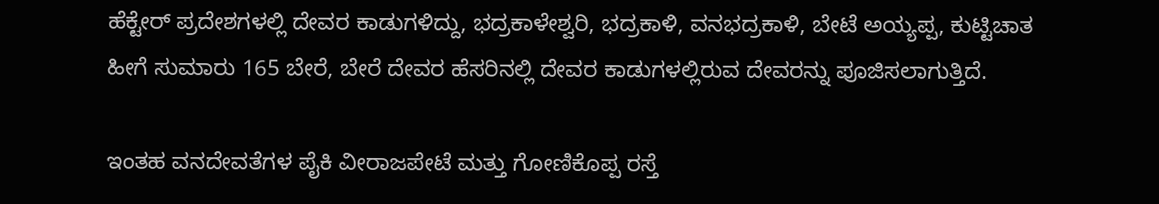ಹೆಕ್ಟೇರ್ ಪ್ರದೇಶಗಳಲ್ಲಿ ದೇವರ ಕಾಡುಗಳಿದ್ದು, ಭದ್ರಕಾಳೇಶ್ವರಿ, ಭದ್ರಕಾಳಿ, ವನಭದ್ರಕಾಳಿ, ಬೇಟೆ ಅಯ್ಯಪ್ಪ, ಕುಟ್ಟಿಚಾತ ಹೀಗೆ ಸುಮಾರು 165 ಬೇರೆ, ಬೇರೆ ದೇವರ ಹೆಸರಿನಲ್ಲಿ ದೇವರ ಕಾಡುಗಳಲ್ಲಿರುವ ದೇವರನ್ನು ಪೂಜಿಸಲಾಗುತ್ತಿದೆ.

ಇಂತಹ ವನದೇವತೆಗಳ ಪೈಕಿ ವೀರಾಜಪೇಟೆ ಮತ್ತು ಗೋಣಿಕೊಪ್ಪ ರಸ್ತೆ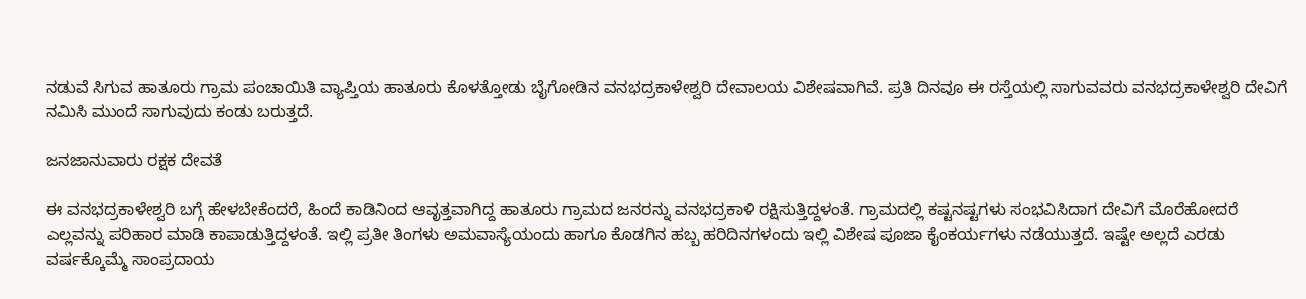ನಡುವೆ ಸಿಗುವ ಹಾತೂರು ಗ್ರಾಮ ಪಂಚಾಯಿತಿ ವ್ಯಾಪ್ತಿಯ ಹಾತೂರು ಕೊಳತ್ತೋಡು ಬೈಗೋಡಿನ ವನಭದ್ರಕಾಳೇಶ್ವರಿ ದೇವಾಲಯ ವಿಶೇಷವಾಗಿವೆ. ಪ್ರತಿ ದಿನವೂ ಈ ರಸ್ತೆಯಲ್ಲಿ ಸಾಗುವವರು ವನಭದ್ರಕಾಳೇಶ್ವರಿ ದೇವಿಗೆ ನಮಿಸಿ ಮುಂದೆ ಸಾಗುವುದು ಕಂಡು ಬರುತ್ತದೆ.

ಜನಜಾನುವಾರು ರಕ್ಷಕ ದೇವತೆ

ಈ ವನಭದ್ರಕಾಳೇಶ್ವರಿ ಬಗ್ಗೆ ಹೇಳಬೇಕೆಂದರೆ, ಹಿಂದೆ ಕಾಡಿನಿಂದ ಆವೃತ್ತವಾಗಿದ್ದ ಹಾತೂರು ಗ್ರಾಮದ ಜನರನ್ನು ವನಭದ್ರಕಾಳಿ ರಕ್ಷಿಸುತ್ತಿದ್ದಳಂತೆ. ಗ್ರಾಮದಲ್ಲಿ ಕಷ್ಟನಷ್ಟಗಳು ಸಂಭವಿಸಿದಾಗ ದೇವಿಗೆ ಮೊರೆಹೋದರೆ ಎಲ್ಲವನ್ನು ಪರಿಹಾರ ಮಾಡಿ ಕಾಪಾಡುತ್ತಿದ್ದಳಂತೆ. ಇಲ್ಲಿ ಪ್ರತೀ ತಿಂಗಳು ಅಮವಾಸ್ಯೆಯಂದು ಹಾಗೂ ಕೊಡಗಿನ ಹಬ್ಬ ಹರಿದಿನಗಳಂದು ಇಲ್ಲಿ ವಿಶೇಷ ಪೂಜಾ ಕೈಂಕರ್ಯಗಳು ನಡೆಯುತ್ತದೆ. ಇಷ್ಟೇ ಅಲ್ಲದೆ ಎರಡು ವರ್ಷಕ್ಕೊಮ್ಮೆ ಸಾಂಪ್ರದಾಯ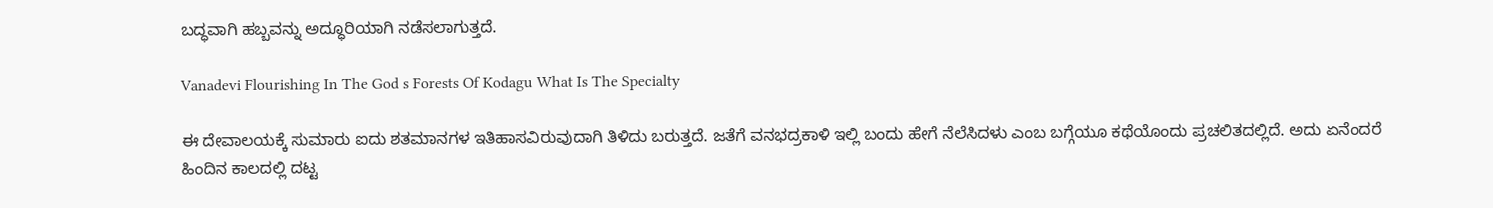ಬದ್ಧವಾಗಿ ಹಬ್ಬವನ್ನು ಅದ್ಧೂರಿಯಾಗಿ ನಡೆಸಲಾಗುತ್ತದೆ.

Vanadevi Flourishing In The God s Forests Of Kodagu What Is The Specialty

ಈ ದೇವಾಲಯಕ್ಕೆ ಸುಮಾರು ಐದು ಶತಮಾನಗಳ ಇತಿಹಾಸವಿರುವುದಾಗಿ ತಿಳಿದು ಬರುತ್ತದೆ. ಜತೆಗೆ ವನಭದ್ರಕಾಳಿ ಇಲ್ಲಿ ಬಂದು ಹೇಗೆ ನೆಲೆಸಿದಳು ಎಂಬ ಬಗ್ಗೆಯೂ ಕಥೆಯೊಂದು ಪ್ರಚಲಿತದಲ್ಲಿದೆ. ಅದು ಏನೆಂದರೆ ಹಿಂದಿನ ಕಾಲದಲ್ಲಿ ದಟ್ಟ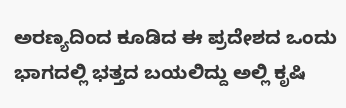ಅರಣ್ಯದಿಂದ ಕೂಡಿದ ಈ ಪ್ರದೇಶದ ಒಂದು ಭಾಗದಲ್ಲಿ ಭತ್ತದ ಬಯಲಿದ್ದು ಅಲ್ಲಿ ಕೃಷಿ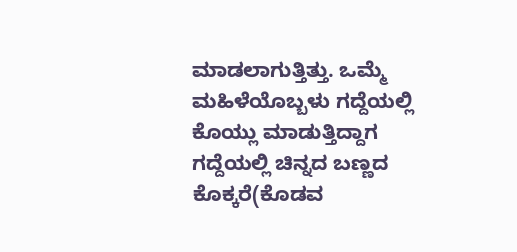ಮಾಡಲಾಗುತ್ತಿತ್ತು. ಒಮ್ಮೆ ಮಹಿಳೆಯೊಬ್ಬಳು ಗದ್ದೆಯಲ್ಲಿ ಕೊಯ್ಲು ಮಾಡುತ್ತಿದ್ದಾಗ ಗದ್ದೆಯಲ್ಲಿ ಚಿನ್ನದ ಬಣ್ಣದ ಕೊಕ್ಕರೆ(ಕೊಡವ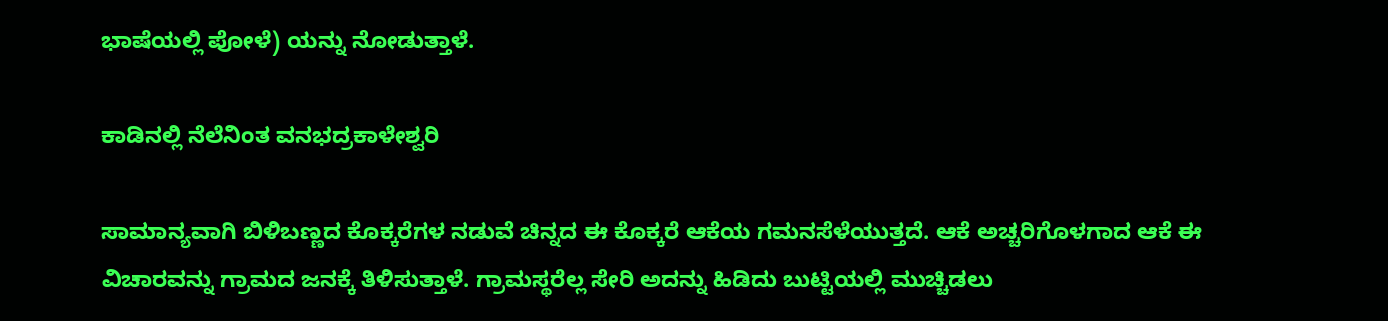ಭಾಷೆಯಲ್ಲಿ ಪೋಳೆ) ಯನ್ನು ನೋಡುತ್ತಾಳೆ.

ಕಾಡಿನಲ್ಲಿ ನೆಲೆನಿಂತ ವನಭದ್ರಕಾಳೇಶ್ವರಿ

ಸಾಮಾನ್ಯವಾಗಿ ಬಿಳಿಬಣ್ಣದ ಕೊಕ್ಕರೆಗಳ ನಡುವೆ ಚಿನ್ನದ ಈ ಕೊಕ್ಕರೆ ಆಕೆಯ ಗಮನಸೆಳೆಯುತ್ತದೆ. ಆಕೆ ಅಚ್ಚರಿಗೊಳಗಾದ ಆಕೆ ಈ ವಿಚಾರವನ್ನು ಗ್ರಾಮದ ಜನಕ್ಕೆ ತಿಳಿಸುತ್ತಾಳೆ. ಗ್ರಾಮಸ್ಥರೆಲ್ಲ ಸೇರಿ ಅದನ್ನು ಹಿಡಿದು ಬುಟ್ಟಿಯಲ್ಲಿ ಮುಚ್ಚಿಡಲು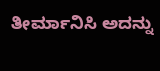ತೀರ್ಮಾನಿಸಿ ಅದನ್ನು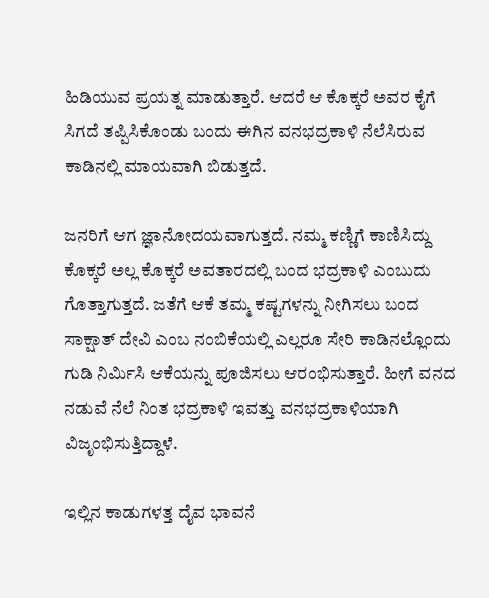ಹಿಡಿಯುವ ಪ್ರಯತ್ನ ಮಾಡುತ್ತಾರೆ. ಆದರೆ ಆ ಕೊಕ್ಕರೆ ಅವರ ಕೈಗೆ ಸಿಗದೆ ತಪ್ಪಿಸಿಕೊಂಡು ಬಂದು ಈಗಿನ ವನಭದ್ರಕಾಳಿ ನೆಲೆಸಿರುವ ಕಾಡಿನಲ್ಲಿ ಮಾಯವಾಗಿ ಬಿಡುತ್ತದೆ.

ಜನರಿಗೆ ಆಗ ಜ್ಞಾನೋದಯವಾಗುತ್ತದೆ. ನಮ್ಮ ಕಣ್ಣಿಗೆ ಕಾಣಿಸಿದ್ದು ಕೊಕ್ಕರೆ ಅಲ್ಲ ಕೊಕ್ಕರೆ ಅವತಾರದಲ್ಲಿ ಬಂದ ಭದ್ರಕಾಳಿ ಎಂಬುದು ಗೊತ್ತಾಗುತ್ತದೆ. ಜತೆಗೆ ಆಕೆ ತಮ್ಮ ಕಷ್ಟಗಳನ್ನು ನೀಗಿಸಲು ಬಂದ ಸಾಕ್ಷಾತ್ ದೇವಿ ಎಂಬ ನಂಬಿಕೆಯಲ್ಲಿ ಎಲ್ಲರೂ ಸೇರಿ ಕಾಡಿನಲ್ಲೊಂದು ಗುಡಿ ನಿರ್ಮಿಸಿ ಆಕೆಯನ್ನು ಪೂಜಿಸಲು ಆರಂಭಿಸುತ್ತಾರೆ. ಹೀಗೆ ವನದ ನಡುವೆ ನೆಲೆ ನಿಂತ ಭದ್ರಕಾಳಿ ಇವತ್ತು ವನಭದ್ರಕಾಳಿಯಾಗಿ ವಿಜೃಂಭಿಸುತ್ತಿದ್ದಾಳೆ.

ಇಲ್ಲಿನ ಕಾಡುಗಳತ್ತ ದೈವ ಭಾವನೆ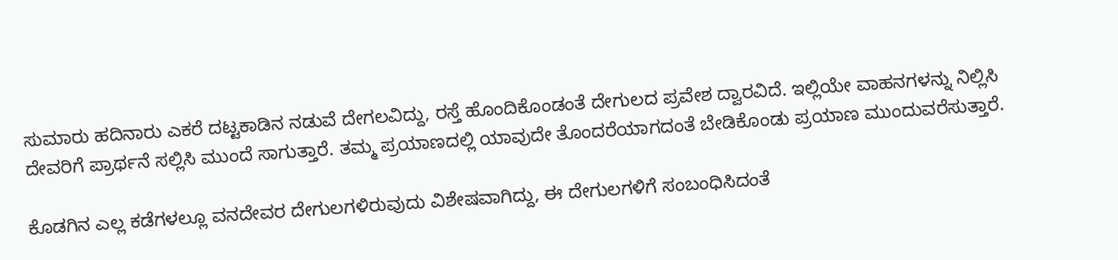ಸುಮಾರು ಹದಿನಾರು ಎಕರೆ ದಟ್ಟಕಾಡಿನ ನಡುವೆ ದೇಗಲವಿದ್ದು, ರಸ್ತೆ ಹೊಂದಿಕೊಂಡಂತೆ ದೇಗುಲದ ಪ್ರವೇಶ ದ್ವಾರವಿದೆ. ಇಲ್ಲಿಯೇ ವಾಹನಗಳನ್ನು ನಿಲ್ಲಿಸಿ ದೇವರಿಗೆ ಪ್ರಾರ್ಥನೆ ಸಲ್ಲಿಸಿ ಮುಂದೆ ಸಾಗುತ್ತಾರೆ. ತಮ್ಮ ಪ್ರಯಾಣದಲ್ಲಿ ಯಾವುದೇ ತೊಂದರೆಯಾಗದಂತೆ ಬೇಡಿಕೊಂಡು ಪ್ರಯಾಣ ಮುಂದುವರೆಸುತ್ತಾರೆ.

ಕೊಡಗಿನ ಎಲ್ಲ ಕಡೆಗಳಲ್ಲೂ ವನದೇವರ ದೇಗುಲಗಳಿರುವುದು ವಿಶೇಷವಾಗಿದ್ದು, ಈ ದೇಗುಲಗಳಿಗೆ ಸಂಬಂಧಿಸಿದಂತೆ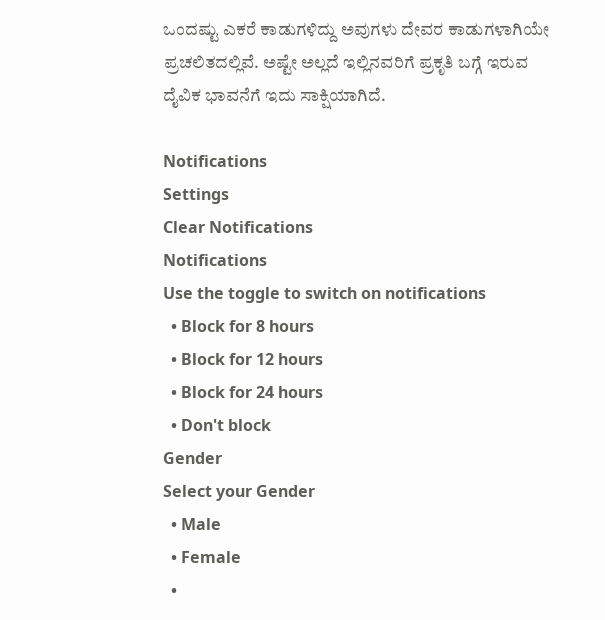ಒಂದಷ್ಟು ಎಕರೆ ಕಾಡುಗಳಿದ್ದು ಅವುಗಳು ದೇವರ ಕಾಡುಗಳಾಗಿಯೇ ಪ್ರಚಲಿತದಲ್ಲಿವೆ. ಅಷ್ಟೇ ಅಲ್ಲದೆ ಇಲ್ಲಿನವರಿಗೆ ಪ್ರಕೃತಿ ಬಗ್ಗೆ ಇರುವ ದೈವಿಕ ಭಾವನೆಗೆ ಇದು ಸಾಕ್ಷಿಯಾಗಿದೆ.

Notifications
Settings
Clear Notifications
Notifications
Use the toggle to switch on notifications
  • Block for 8 hours
  • Block for 12 hours
  • Block for 24 hours
  • Don't block
Gender
Select your Gender
  • Male
  • Female
  •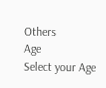Others
Age
Select your Age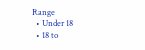Range
  • Under 18
  • 18 to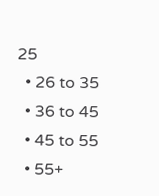25
  • 26 to 35
  • 36 to 45
  • 45 to 55
  • 55+